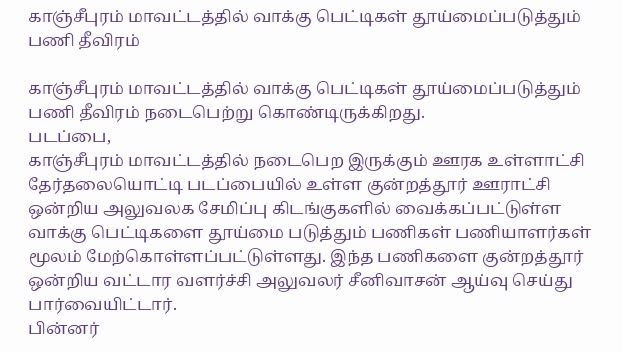காஞ்சீபுரம் மாவட்டத்தில் வாக்கு பெட்டிகள் தூய்மைப்படுத்தும் பணி தீவிரம்

காஞ்சீபுரம் மாவட்டத்தில் வாக்கு பெட்டிகள் தூய்மைப்படுத்தும் பணி தீவிரம் நடைபெற்று கொண்டிருக்கிறது.
படப்பை,
காஞ்சீபுரம் மாவட்டத்தில் நடைபெற இருக்கும் ஊரக உள்ளாட்சி தேர்தலையொட்டி படப்பையில் உள்ள குன்றத்தூர் ஊராட்சி ஒன்றிய அலுவலக சேமிப்பு கிடங்குகளில் வைக்கப்பட்டுள்ள வாக்கு பெட்டிகளை தூய்மை படுத்தும் பணிகள் பணியாளர்கள் மூலம் மேற்கொள்ளப்பட்டுள்ளது. இந்த பணிகளை குன்றத்தூர் ஒன்றிய வட்டார வளர்ச்சி அலுவலர் சீனிவாசன் ஆய்வு செய்து பார்வையிட்டார்.
பின்னர்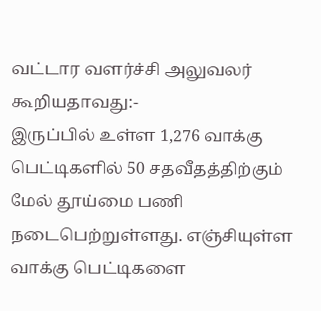வட்டார வளர்ச்சி அலுவலர் கூறியதாவது:-
இருப்பில் உள்ள 1,276 வாக்கு பெட்டிகளில் 50 சதவீதத்திற்கும் மேல் தூய்மை பணி நடைபெற்றுள்ளது. எஞ்சியுள்ள வாக்கு பெட்டிகளை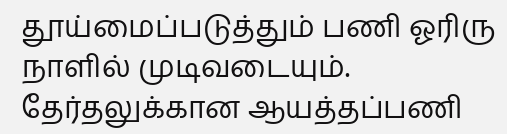தூய்மைப்படுத்தும் பணி ஓரிரு நாளில் முடிவடையும். தேர்தலுக்கான ஆயத்தப்பணி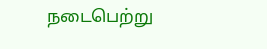நடைபெற்று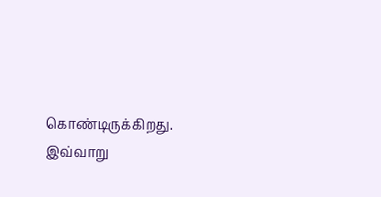கொண்டிருக்கிறது.
இவ்வாறு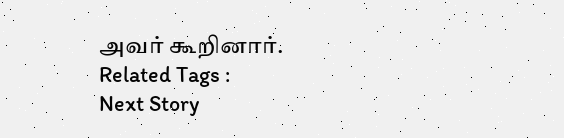அவர் கூறினார்.
Related Tags :
Next Story